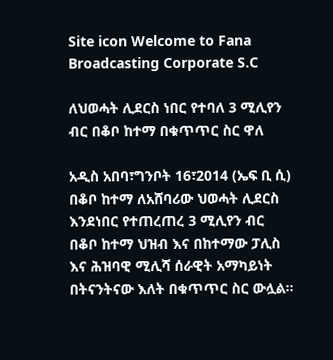Site icon Welcome to Fana Broadcasting Corporate S.C

ለህወሓት ሊደርስ ነበር የተባለ 3 ሚሊየን ብር በቆቦ ከተማ በቁጥጥር ስር ዋለ

አዲስ አበባ፣ግንቦት 16፣2014 (ኤፍ ቢ ሲ) በቆቦ ከተማ ለአሸባሪው ህወሓት ሊደርስ እንደነበር የተጠረጠረ 3 ሚሊየን ብር በቆቦ ከተማ ህዝብ እና በከተማው ፓሊስ እና ሕዝባዊ ሚሊሻ ሰራዊት አማካይነት በትናንትናው እለት በቁጥጥር ስር ውሏል፡፡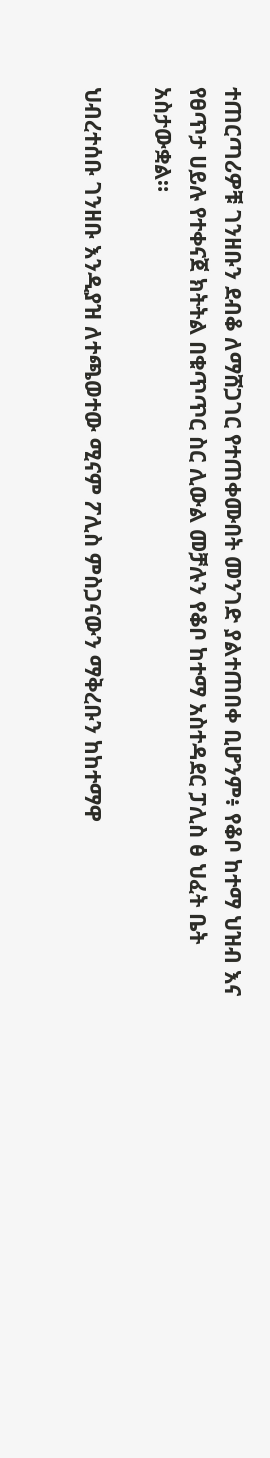ተጠርጣሪዎቹ ገንዘቡን ደብቆ ለማሸጋገር የተጠቀሙበት መንገድ ያልተጠበቀ ቢሆንም፥ የቆቦ ከተማ ህዝብ እና የፀጥታ ሀይሉ የተቀናጀ ክትትል በቁጥጥር ስር ሊውል መቻሉን የቆቦ ከተማ አስተዳደር ፓሊስ ፅ ህፈት ቤት አስታውቋል።

ህብረተሰቡ ገንዘቡ እንዲያዝ ለተጫወተው ሚናም ፖሊስ ምስጋናውን ማቅረቡን ከከተማዋ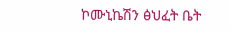ኮሙኒኬሽን ፅህፈት ቤት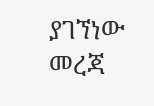ያገኘነው መረጃ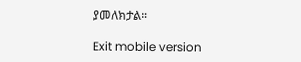ያመለክታል።

Exit mobile version